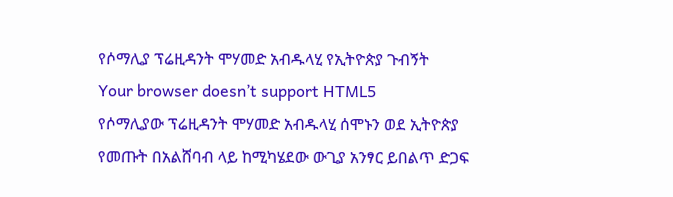የሶማሊያ ፕሬዚዳንት ሞሃመድ አብዱላሂ የኢትዮጵያ ጉብኝት
Your browser doesn’t support HTML5
የሶማሊያው ፕሬዚዳንት ሞሃመድ አብዱላሂ ሰሞኑን ወደ ኢትዮጵያ የመጡት በአልሸባብ ላይ ከሚካሄደው ውጊያ አንፃር ይበልጥ ድጋፍ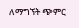ለማግኘት ጭምር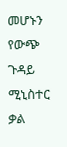መሆኑን የውጭ ጉዳይ ሚኒስተር ቃል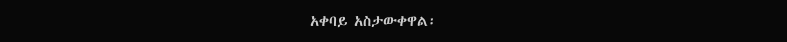አቀባይ አስታውቀዋል፡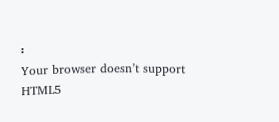፡
Your browser doesn’t support HTML5